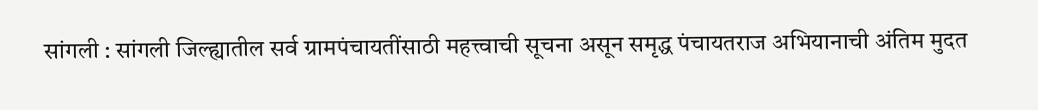सांगली : सांगली जिल्ह्यातील सर्व ग्रामपंचायतींसाठी महत्त्वाची सूचना असून समृद्ध पंचायतराज अभियानाची अंतिम मुदत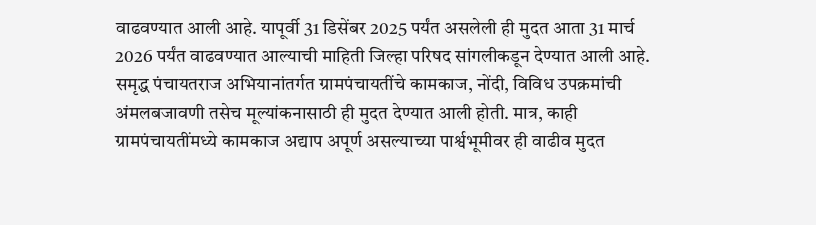वाढवण्यात आली आहे. यापूर्वी 31 डिसेंबर 2025 पर्यंत असलेली ही मुदत आता 31 मार्च 2026 पर्यंत वाढवण्यात आल्याची माहिती जिल्हा परिषद सांगलीकडून देण्यात आली आहे.
समृद्ध पंचायतराज अभियानांतर्गत ग्रामपंचायतींचे कामकाज, नोंदी, विविध उपक्रमांची अंमलबजावणी तसेच मूल्यांकनासाठी ही मुदत देण्यात आली होती. मात्र, काही ग्रामपंचायतींमध्ये कामकाज अद्याप अपूर्ण असल्याच्या पार्श्वभूमीवर ही वाढीव मुदत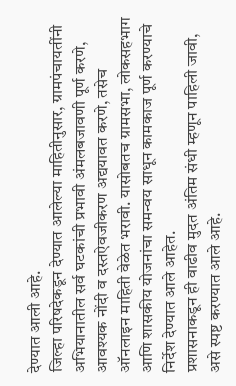देण्यात आली आहे.
जिल्हा परिषदेकडून देण्यात आलेल्या माहितीनुसार, ग्रामपंचायतींनी अभियानातील सर्व घटकांची प्रभावी अंमलबजावणी पूर्ण करणे, आवश्यक नोंदी व दस्तऐवजीकरण अद्ययावत करणे, तसेच ऑनलाइन माहिती वेळेत भरावी. यासोबतच ग्रामसभा, लोकसहभाग आणि शासकीय योजनांचा समन्वय साधून कामकाज पूर्ण करण्याचे निर्देश देण्यात आले आहेत.
प्रशासनाकडून ही वाढीव मुदत अंतिम संधी म्हणून पाहिली जावी, असे स्पष्ट करण्यात आले आहे.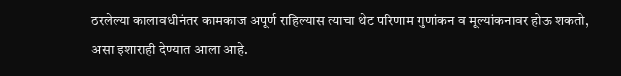ठरलेल्या कालावधीनंतर कामकाज अपूर्ण राहिल्यास त्याचा थेट परिणाम गुणांकन व मूल्यांकनावर होऊ शकतो, असा इशाराही देण्यात आला आहे.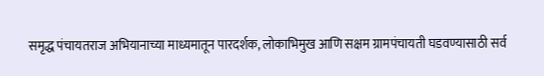समृद्ध पंचायतराज अभियानाच्या माध्यमातून पारदर्शक, लोकाभिमुख आणि सक्षम ग्रामपंचायती घडवण्यासाठी सर्व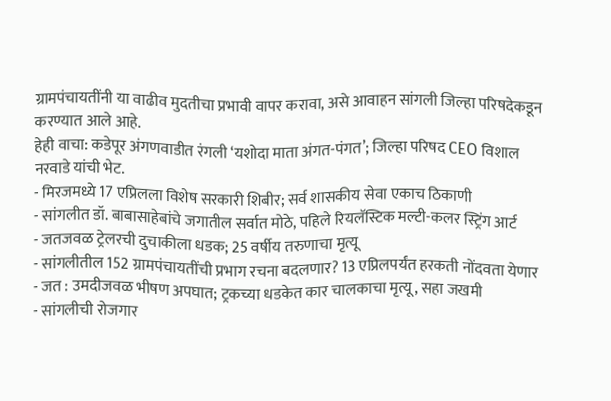ग्रामपंचायतींनी या वाढीव मुदतीचा प्रभावी वापर करावा, असे आवाहन सांगली जिल्हा परिषदेकडून करण्यात आले आहे.
हेही वाचा: कडेपूर अंगणवाडीत रंगली ‘यशोदा माता अंगत-पंगत’; जिल्हा परिषद CEO विशाल नरवाडे यांची भेट.
- मिरजमध्ये 17 एप्रिलला विशेष सरकारी शिबीर; सर्व शासकीय सेवा एकाच ठिकाणी
- सांगलीत डॉ. बाबासाहेबांचे जगातील सर्वात मोठे, पहिले रियलॅस्टिक मल्टी-कलर स्ट्रिंग आर्ट
- जतजवळ ट्रेलरची दुचाकीला धडक; 25 वर्षीय तरुणाचा मृत्यू
- सांगलीतील 152 ग्रामपंचायतींची प्रभाग रचना बदलणार? 13 एप्रिलपर्यंत हरकती नोंदवता येणार
- जत : उमदीजवळ भीषण अपघात; ट्रकच्या धडकेत कार चालकाचा मृत्यू, सहा जखमी
- सांगलीची रोजगार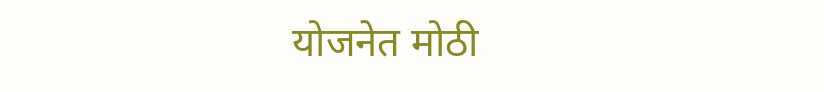योजनेत मोठी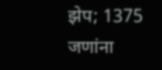झेप; 1375 जणांना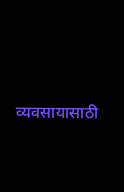व्यवसायासाठी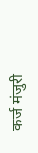कर्ज मंजुरी